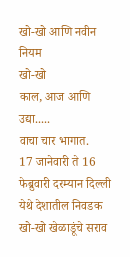खो-खो आणि नवीन नियम
खो-खो
काल, आज आणि उद्या.....
वाचा चार भागात.
17 जानेवारी ते 16 फेब्रुवारी दरम्यान दिल्ली येथे देशातील निवडक खो-खो खेळाडूंचे सराव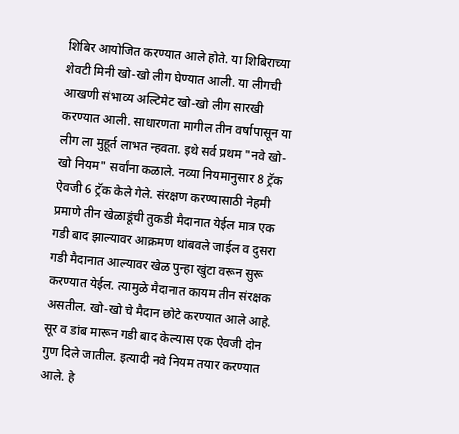शिबिर आयोजित करण्यात आले होते. या शिबिराच्या शेवटी मिनी खो-खो लीग घेण्यात आली. या लीगची आखणी संभाव्य अल्टिमेट खो-खो लीग सारखी करण्यात आली. साधारणता मागील तीन वर्षापासून या लीग ला मुहूर्त लाभत न्हवता. इथे सर्व प्रथम "नवे खो-खो नियम" सर्वांना कळाले. नव्या नियमानुसार 8 ट्रॅक ऐवजी 6 ट्रॅक केले गेले. संरक्षण करण्यासाठी नेहमी प्रमाणे तीन खेळाडूंची तुकडी मैदानात येईल मात्र एक गडी बाद झाल्यावर आक्रमण थांबवले जाईल व दुसरा गडी मैदानात आल्यावर खेळ पुन्हा खुंटा वरून सुरू करण्यात येईल. त्यामुळे मैदानात कायम तीन संरक्षक असतील. खो-खो चे मैदान छोटे करण्यात आले आहे. सूर व डांब मारून गडी बाद केल्यास एक ऐवजी दोन गुण दिले जातील. इत्यादी नवे नियम तयार करण्यात आले. हे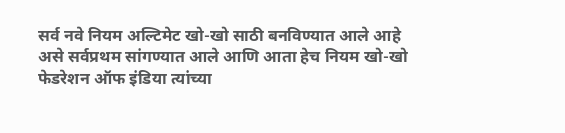सर्व नवे नियम अल्टिमेट खो-खो साठी बनविण्यात आले आहे असे सर्वप्रथम सांगण्यात आले आणि आता हेच नियम खो-खो फेडरेशन ऑफ इंडिया त्यांच्या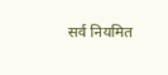सर्व नियमित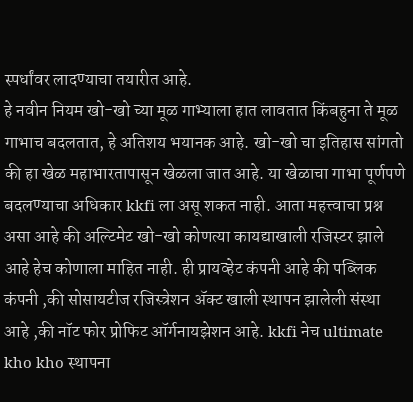स्पर्धांवर लादण्याचा तयारीत आहे.
हे नवीन नियम खो-खो च्या मूळ गाभ्याला हात लावतात किंबहुना ते मूळ गाभाच बदलतात, हे अतिशय भयानक आहे. खो-खो चा इतिहास सांगतो की हा खेळ महाभारतापासून खेळला जात आहे. या खेळाचा गाभा पूर्णपणे बदलण्याचा अधिकार kkfi ला असू शकत नाही. आता महत्त्वाचा प्रश्न असा आहे की अल्टिमेट खो-खो कोणत्या कायद्याखाली रजिस्टर झाले आहे हेच कोणाला माहित नाही. ही प्रायव्हेट कंपनी आहे की पब्लिक कंपनी ,की सोसायटीज रजिस्त्रेशन ॲक्ट खाली स्थापन झालेली संस्था आहे ,की नॉट फोर प्रोफिट ऑर्गनायझेशन आहे. kkfi नेच ultimate kho kho स्थापना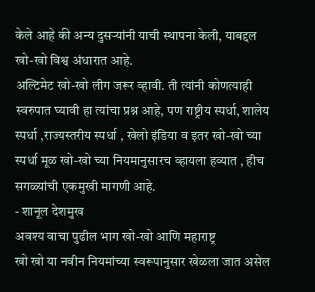केले आहे की अन्य दुसऱ्यांनी याची स्थापना केली, याबद्दल खो-खो विश्व अंधारात आहे.
अल्टिमेट खो-खो लीग जरूर व्हावी. ती त्यांनी कोणत्याही स्वरुपात घ्यावी हा त्यांचा प्रश्न आहे, पण राष्ट्रीय स्पर्धा, शालेय स्पर्धा ,राज्यस्तरीय स्पर्धा , खेलो इंडिया व इतर खो-खो च्या स्पर्धा मूळ खो-खो च्या नियमानुसारच व्हायला हव्यात , हीच सगळ्यांची एकमुखी मागणी आहे.
- शानूल देशमुख
अवश्य वाचा पुढील भाग खो-खो आणि महाराष्ट्र
खो खो या नवीन नियमांच्या स्वरूपानुसार खेळला जात असेल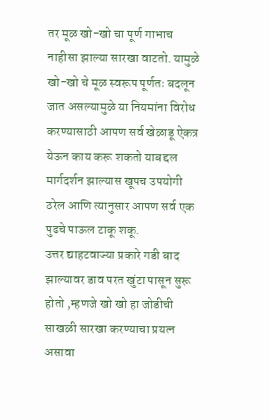तर मूळ खो-खो चा पूर्ण गाभाच नाहीसा झाल्या सारखा वाटतो. यामुळे खो-खो चे मूळ स्वरूप पूर्णतः बदलून जात असल्यामुळे या नियमांना विरोध करण्यासाठी आपण सर्व खेळाडू ऐकत्र येऊन काय करू शकतो याबद्दल मार्गदर्शन झाल्यास खूपच उपयोगी ठरेल आणि त्यानुसार आपण सर्व एक पुढचे पाऊल टाकू शकू.
उत्तर द्याहटवाज्या प्रकारे गडी बाद झाल्यावर डाव परत खुंटा पासून सुरू होतो ,म्हणजे खो खो हा जोडीची साखळी सारखा करण्याचा प्रयत्न असावा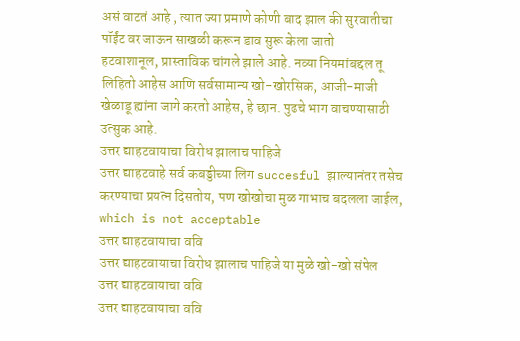असं वाटतं आहे , त्यात ज्या प्रमाणे कोणी बाद झाल की सुरवातीचा पॉईंट वर जाऊन साखळी करून डाव सुरू केला जातो
हटवाशानूल, प्रास्ताविक चांगले झाले आहे. नव्या नियमांबद्दल तू लिहितो आहेस आणि सर्वसामान्य खो-खोरसिक, आजी-माजी खेळाडू ह्यांना जागे करतो आहेस, हे छान. पुढचे भाग वाचण्यासाठी उत्सुक आहे.
उत्तर द्याहटवायाचा विरोध झालाच पाहिजे
उत्तर द्याहटवाहे सर्व कबड्डीच्या लिग succesful झाल्यानंतर तसेच करण्याचा प्रयत्न दिसतोय, पण खोखोचा मुळ गाभाच बदलला जाईल, which is not acceptable
उत्तर द्याहटवायाचा ववि
उत्तर द्याहटवायाचा विरोध झालाच पाहिजे या मुळे खो-खो संपेल
उत्तर द्याहटवायाचा ववि
उत्तर द्याहटवायाचा ववि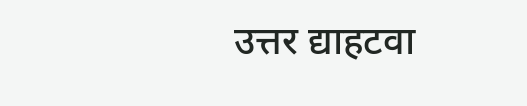उत्तर द्याहटवा